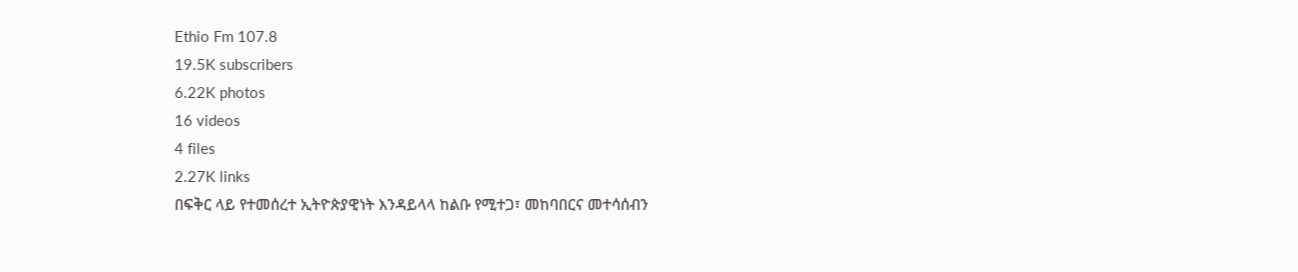Ethio Fm 107.8
19.5K subscribers
6.22K photos
16 videos
4 files
2.27K links
በፍቅር ላይ የተመሰረተ ኢትዮጵያዊነት እንዳይላላ ከልቡ የሚተጋ፣ መከባበርና መተሳሰብን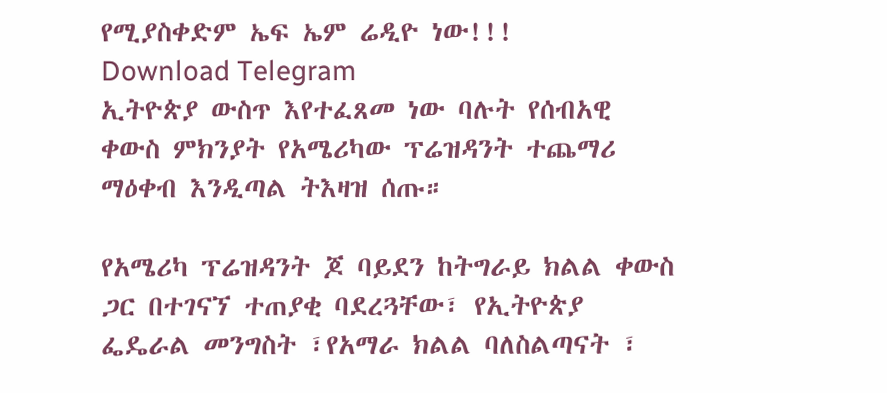የሚያስቀድም ኤፍ ኤም ሬዲዮ ነው!!!
Download Telegram
ኢትዮጵያ ውስጥ እየተፈጸመ ነው ባሉት የሰብአዊ ቀውስ ምክንያት የአሜሪካው ፕሬዝዳንት ተጨማሪ ማዕቀብ እንዲጣል ትእዛዝ ሰጡ።

የአሜሪካ ፕሬዝዳንት ጆ ባይደን ከትግራይ ክልል ቀውስ ጋር በተገናኘ ተጠያቂ ባደረጓቸው፣ የኢትዮጵያ ፌዴራል መንግስት ፣የአማራ ክልል ባለስልጣናት ፣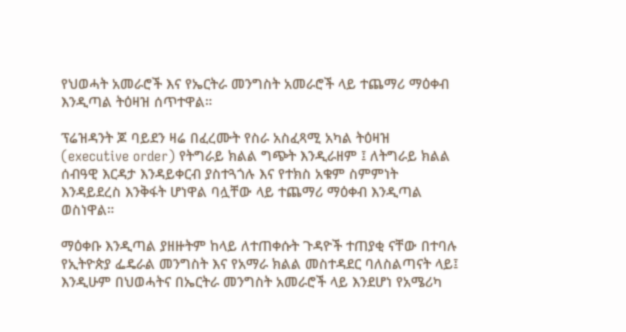የህወሓት አመራሮች እና የኤርትራ መንግስት አመራሮች ላይ ተጨማሪ ማዕቀብ እንዲጣል ትዕዛዝ ሰጥተዋል።

ፕሬዝዳንት ጆ ባይደን ዛሬ በፈረሙት የስራ አስፈጻሚ አካል ትዕዛዝ (executive order) የትግራይ ክልል ግጭት እንዲራዘም ፤ ለትግራይ ክልል ሰብዓዊ እርዳታ እንዳይቀርብ ያስተጓጎሉ እና የተክስ አቁም ስምምነት እንዳይደረስ እንቅፋት ሆነዋል ባሏቸው ላይ ተጨማሪ ማዕቀብ እንዲጣል ወስነዋል።

ማዕቀቡ እንዲጣል ያዘዙትም ከላይ ለተጠቀሱት ጉዳዮች ተጠያቂ ናቸው በተባሉ የኢትዮጵያ ፌዴራል መንግስት እና የአማራ ክልል መስተዳደር ባለስልጣናት ላይ፤ እንዲሁም በህወሓትና በኤርትራ መንግስት አመራሮች ላይ እንደሆነ የአሜሪካ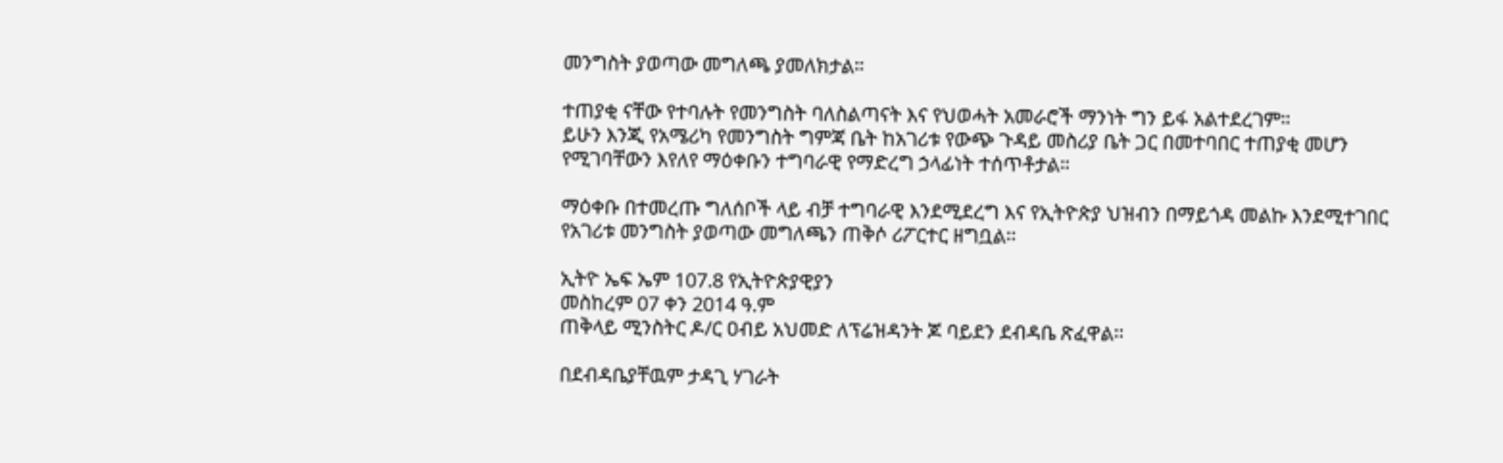መንግስት ያወጣው መግለጫ ያመለክታል።

ተጠያቂ ናቸው የተባሉት የመንግስት ባለስልጣናት እና የህወሓት አመራሮች ማንነት ግን ይፋ አልተደረገም።
ይሁን እንጂ የአሜሪካ የመንግስት ግምጃ ቤት ከአገሪቱ የውጭ ጉዳይ መስሪያ ቤት ጋር በመተባበር ተጠያቂ መሆን የሚገባቸውን እየለየ ማዕቀቡን ተግባራዊ የማድረግ ኃላፊነት ተሰጥቶታል።

ማዕቀቡ በተመረጡ ግለሰቦች ላይ ብቻ ተግባራዊ እንደሚደረግ እና የኢትዮጵያ ህዝብን በማይጎዳ መልኩ እንደሚተገበር የአገሪቱ መንግስት ያወጣው መግለጫን ጠቅሶ ሪፖርተር ዘግቧል፡፡

ኢትዮ ኤፍ ኤም 107.8 የኢትዮጵያዊያን
መስከረም 07 ቀን 2014 ዓ.ም
ጠቅላይ ሚንስትር ዶ/ር ዐብይ አህመድ ለፕሬዝዳንት ጆ ባይደን ደብዳቤ ጽፈዋል፡፡

በደብዳቤያቸዉም ታዳጊ ሃገራት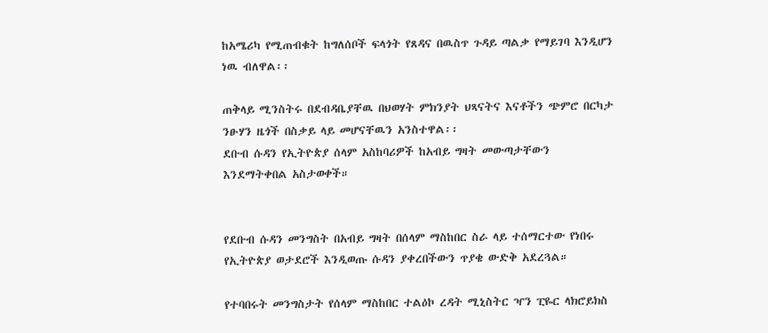ከአሜሪካ የሚጠብቁት ከግለሰቦች ፍላጎት የጸዳና በዉስጥ ጉዳይ ጣልቃ የማይገባ እንዲሆን ነዉ ብለዋል፡፡

ጠቅላይ ሚንስትሩ በደብዳቤያቸዉ በህወሃት ምክንያት ህጻናትና እናቶችን ጭምሮ በርካታ ንፁሃን ዜጎች በስቃይ ላይ መሆናቸዉን አንስተዋል፡፡
ደቡብ ሱዳን የኢትዮጵያ ሰላም አስከባሪዎች ከአብይ ግዛት መውጣታቸውን እንደማትቀበል አስታወቀች።


የደቡብ ሱዳን መንግስት በአብይ ግዛት በሰላም ማስከበር ስራ ላይ ተሰማርተው የነበሩ የኢትዮጵያ ወታደሮች እንዲወጡ ሱዳን ያቀረበችውን ጥያቄ ውድቅ አደረጓል።

የተባበሩት መንግስታት የሰላም ማስከበር ተልዕኮ ረዳት ሚኒስትር ዣን ፒዬር ላክሮይክስ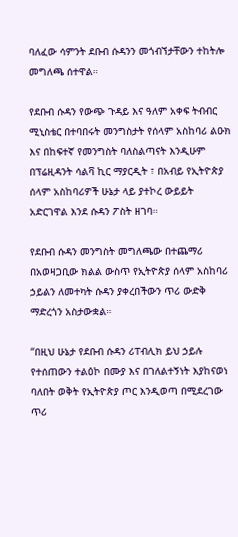ባለፈው ሳምንት ደቡብ ሱዳንን መጎብኘታቸውን ተከትሎ መግለጫ ሰተዋል።

የደቡብ ሱዳን የውጭ ጉዳይ እና ዓለም አቀፍ ትብብር ሚኒስቴር በተባበሩት መንግስታት የሰላም አስከባሪ ልዑክ እና በከፍተኛ የመንግስት ባለስልጣናት እንዲሁም በፕሬዚዳንት ሳልቫ ኪር ማያርዲት ፣ በአብይ የኢትዮጵያ ሰላም አስከባሪዎች ሁኔታ ላይ ያተኮረ ውይይት አድርገዋል እንደ ሱዳን ፖስት ዘገባ።

የደቡብ ሱዳን መንግስት መግለጫው በተጨማሪ በአወዛጋቢው ክልል ውስጥ የኢትዮጵያ ሰላም አስከባሪ ኃይልን ለመተካት ሱዳን ያቀረበችውን ጥሪ ውድቅ ማድረጎን አስታውቋል።

“በዚህ ሁኔታ የደቡብ ሱዳን ሪፐብሊክ ይህ ኃይሉ የተሰጠውን ተልዕኮ በሙያ እና በገለልተኝነት እያከናወነ ባለበት ወቅት የኢትዮጵያ ጦር እንዲወጣ በሚደረገው ጥሪ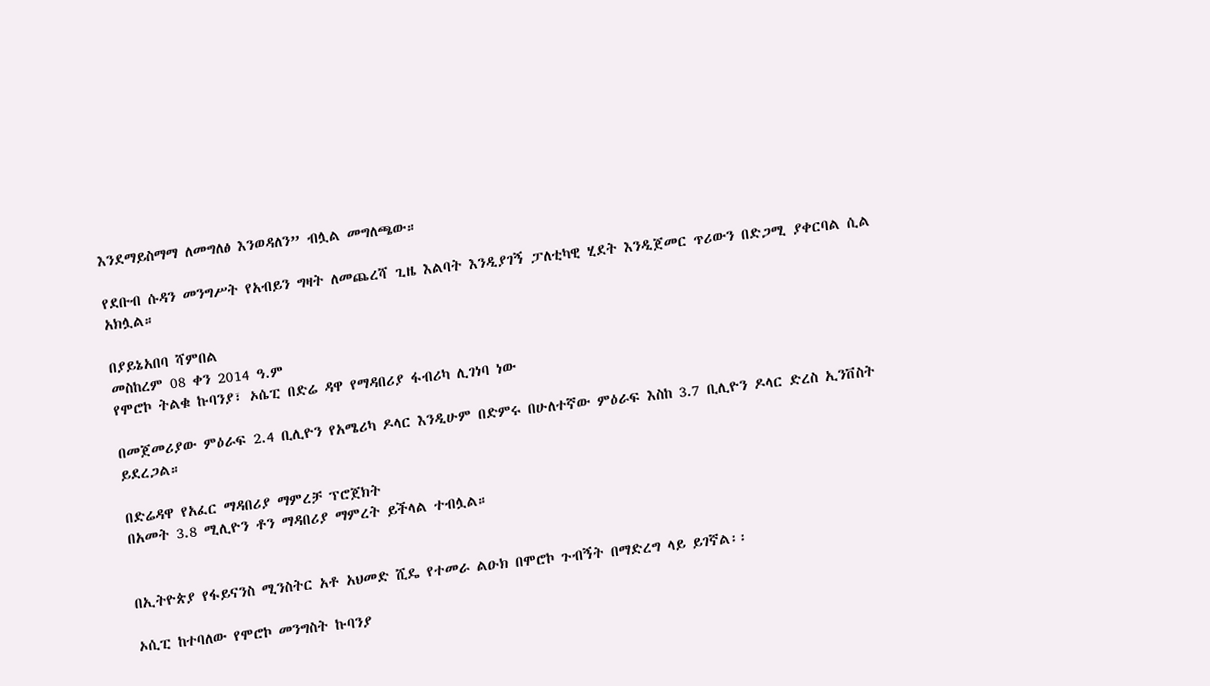እንደማይስማማ ለመግለፅ እንወዳለን” ብሏል መግለጫው።

የደቡብ ሱዳን መንግሥት የአብይን ግዛት ለመጨረሻ ጊዜ እልባት እንዲያገኝ ፓለቲካዊ ሂደት እንዲጀመር ጥሪውን በድጋሚ ያቀርባል ሲል አክሏል።

በያይኔአበባ ሻምበል
መስከረም 08 ቀን 2014 ዓ.ም
የሞሮኮ ትልቁ ኩባንያ፣ ኦሴፒ በድሬ ዳዋ የማዳበሪያ ፋብሪካ ሊገነባ ነው

በመጀመሪያው ምዕራፍ 2.4 ቢሊዮን የአሜሪካ ዶላር እንዲሁም በድምሩ በሁለተኛው ምዕራፍ እስከ 3.7 ቢሊዮን ዶላር ድረስ ኢንቨስት ይደረጋል።

በድሬዳዋ የአፈር ማዳበሪያ ማምረቻ ፕሮጀክት
በአመት 3.8 ሚሊዮን ቶን ማዳበሪያ ማምረት ይችላል ተብሏል።


በኢትዮጵያ የፋይናንስ ሚንስትር አቶ አህመድ ሺዴ የተመራ ልዑክ በሞሮኮ ጉብኝት በማድረግ ላይ ይገኛል፡፡

ኦሲፒ ከተባለው የሞሮኮ መንግስት ኩባንያ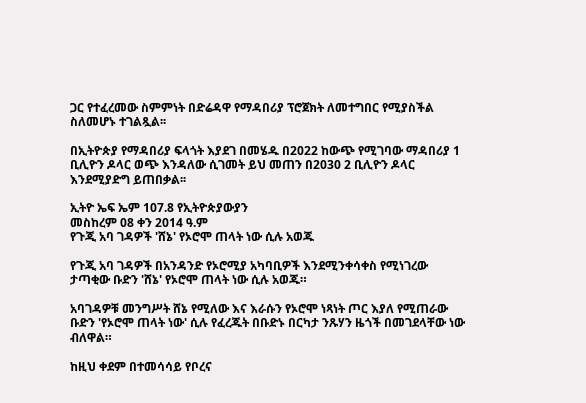ጋር የተፈረመው ስምምነት በድሬዳዋ የማዳበሪያ ፕሮጀክት ለመተግበር የሚያስችል ስለመሆኑ ተገልጿል፡፡

በኢትዮጵያ የማዳበሪያ ፍላጎት እያደገ በመሄዱ በ2022 ከውጭ የሚገባው ማዳበሪያ 1 ቢሊዮን ዶላር ወጭ እንዳለው ሲገመት ይህ መጠን በ2030 2 ቢሊዮን ዶላር እንደሚያድግ ይጠበቃል፡፡

ኢትዮ ኤፍ ኤም 107.8 የኢትዮጵያውያን
መስከረም 08 ቀን 2014 ዓ.ም
የጉጂ አባ ገዳዎች 'ሸኔ' የኦሮሞ ጠላት ነው ሲሉ አወጁ

የጉጂ አባ ገዳዎች በአንዳንድ የኦሮሚያ አካባቢዎች እንደሚንቀሳቀስ የሚነገረው ታጣቂው ቡድን 'ሸኔ' የኦሮሞ ጠላት ነው ሲሉ አወጁ።

አባገዳዎቹ መንግሥት ሸኔ የሚለው እና እራሱን የኦሮሞ ነጻነት ጦር እያለ የሚጠራው ቡድን 'የኦሮሞ ጠላት ነው' ሲሉ የፈረጁት በቡድኑ በርካታ ንጹሃን ዜጎች በመገደላቸው ነው ብለዋል።

ከዚህ ቀደም በተመሳሳይ የቦረና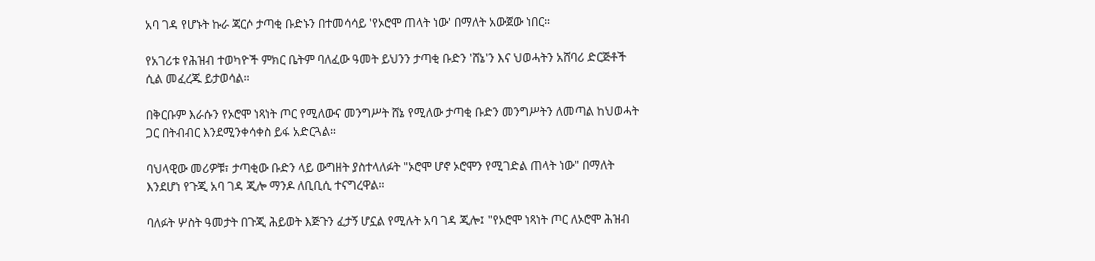አባ ገዳ የሆኑት ኩራ ጃርሶ ታጣቂ ቡድኑን በተመሳሳይ 'የኦሮሞ ጠላት ነው' በማለት አውጀው ነበር።

የአገሪቱ የሕዝብ ተወካዮች ምክር ቤትም ባለፈው ዓመት ይህንን ታጣቂ ቡድን 'ሸኔ'ን እና ህወሓትን አሸባሪ ድርጅቶች ሲል መፈረጁ ይታወሳል።

በቅርቡም እራሱን የኦሮሞ ነጻነት ጦር የሚለውና መንግሥት ሸኔ የሚለው ታጣቂ ቡድን መንግሥትን ለመጣል ከህወሓት ጋር በትብብር እንደሚንቀሳቀስ ይፋ አድርጓል።

ባህላዊው መሪዎቹ፣ ታጣቂው ቡድን ላይ ውግዘት ያስተላለፉት "ኦሮሞ ሆኖ ኦሮሞን የሚገድል ጠላት ነው" በማለት እንደሆነ የጉጂ አባ ገዳ ጂሎ ማንዶ ለቢቢሲ ተናግረዋል።

ባለፉት ሦስት ዓመታት በጉጂ ሕይወት እጅጉን ፈታኝ ሆኗል የሚሉት አባ ገዳ ጂሎ፤ "የኦሮሞ ነጻነት ጦር ለኦሮሞ ሕዝብ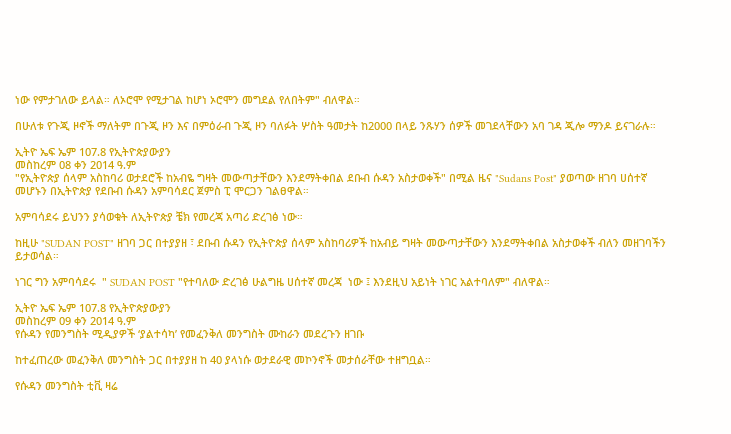ነው የምታገለው ይላል። ለኦሮሞ የሚታገል ከሆነ ኦሮሞን መግደል የለበትም" ብለዋል።

በሁለቱ የጉጂ ዞኖች ማለትም በጉጂ ዞን እና በምዕራብ ጉጂ ዞን ባለፉት ሦስት ዓመታት ከ2000 በላይ ንጹሃን ሰዎች መገደላቸውን አባ ገዳ ጂሎ ማንዶ ይናገራሉ።

ኢትዮ ኤፍ ኤም 107.8 የኢትዮጵያውያን
መስከረም 08 ቀን 2014 ዓ.ም
"የኢትዮጵያ ሰላም አስከባሪ ወታደሮች ከአብዬ ግዛት መውጣታቸውን እንደማትቀበል ደቡብ ሱዳን አስታወቀች" በሚል ዜና "Sudans Post" ያወጣው ዘገባ ሀሰተኛ መሆኑን በኢትዮጵያ የደቡብ ሱዳን አምባሳደር ጀምስ ፒ ሞርጋን ገልፀዋል።

አምባሳደሩ ይህንን ያሳወቁት ለኢትዮጵያ ቼክ የመረጃ አጣሪ ድረገፅ ነው።

ከዚሁ "SUDAN POST" ዘገባ ጋር በተያያዘ ፣ ደቡብ ሱዳን የኢትዮጵያ ሰላም አስከባሪዎች ከአብይ ግዛት መውጣታቸውን እንደማትቀበል አስታወቀች ብለን መዘገባችን ይታወሳል።

ነገር ግን አምባሳደሩ  " SUDAN POST "የተባለው ድረገፅ ሁልግዜ ሀሰተኛ መረጃ  ነው ፤ እንደዚህ አይነት ነገር አልተባለም" ብለዋል።

ኢትዮ ኤፍ ኤም 107.8 የኢትዮጵያውያን
መስከረም 09 ቀን 2014 ዓ.ም
የሱዳን የመንግስት ሚዲያዎች ‘ያልተሳካ’ የመፈንቅለ መንግስት ሙከራን መደረጉን ዘገቡ

ከተፈጠረው መፈንቅለ መንግስት ጋር በተያያዘ ከ 40 ያላነሱ ወታደራዊ መኮንኖች መታሰራቸው ተዘግቧል።

የሱዳን መንግስት ቲቪ ዛሬ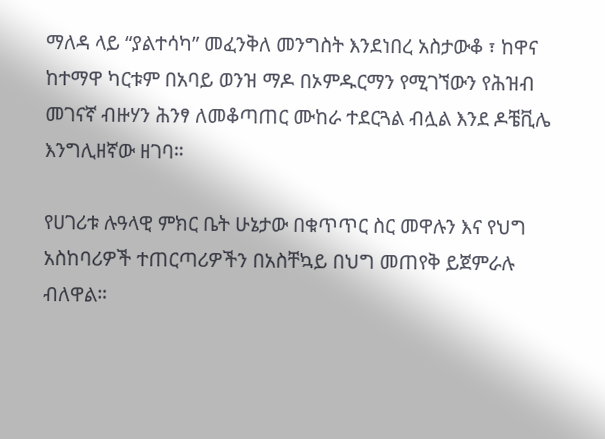ማለዳ ላይ “ያልተሳካ” መፈንቅለ መንግስት እንደነበረ አስታውቆ ፣ ከዋና ከተማዋ ካርቱም በአባይ ወንዝ ማዶ በኦምዱርማን የሚገኘውን የሕዝብ መገናኛ ብዙሃን ሕንፃ ለመቆጣጠር ሙከራ ተደርጓል ብሏል እንደ ዶቼቪሌ እንግሊዘኛው ዘገባ።

የሀገሪቱ ሉዓላዊ ምክር ቤት ሁኔታው በቁጥጥር ስር መዋሉን እና የህግ አስከባሪዎች ተጠርጣሪዎችን በአስቸኳይ በህግ መጠየቅ ይጀምራሉ ብለዋል።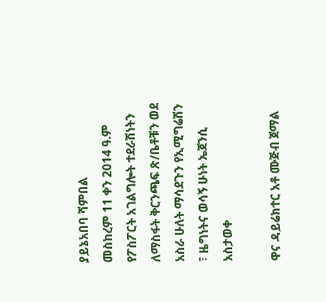ያይኔአበባ ሻምበል
መስከረም 11 ቀን 2014 ዓ.ም
የፖስፖርት አገልግሎት ተደራሽነትን ለማስፋት ቅርንጫፍ ጽ/ቤቶቹን ወደ አስራ ሁለት ማሳደጉን የኢሚግሬሽን ፣ ዜግነትና ወሳኝ ሁነት ኤጀንሲ አስታወቀ

ዋና ዳይሬክተር አቶ ሙጅብ ጀማል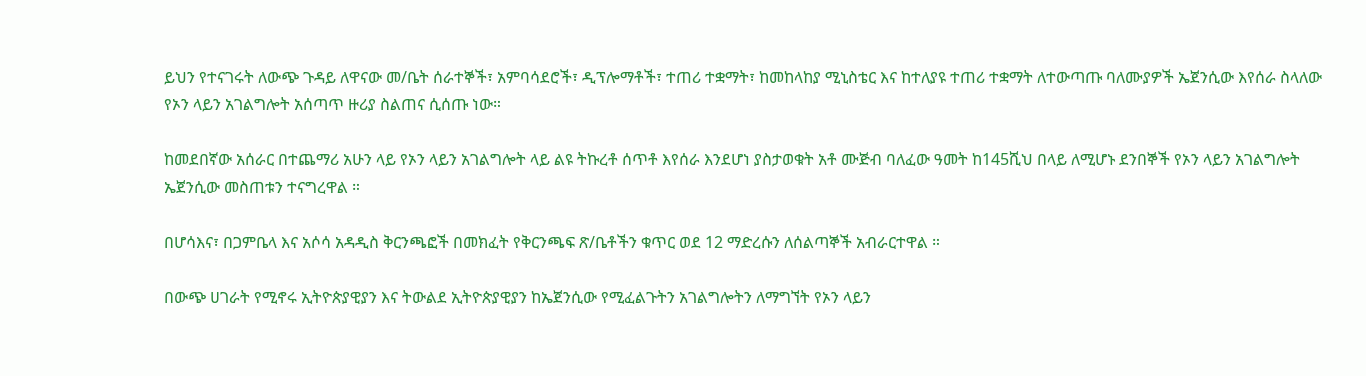ይህን የተናገሩት ለውጭ ጉዳይ ለዋናው መ/ቤት ሰራተኞች፣ አምባሳደሮች፣ ዲፕሎማቶች፣ ተጠሪ ተቋማት፣ ከመከላከያ ሚኒስቴር እና ከተለያዩ ተጠሪ ተቋማት ለተውጣጡ ባለሙያዎች ኤጀንሲው እየሰራ ስላለው የኦን ላይን አገልግሎት አሰጣጥ ዙሪያ ስልጠና ሲሰጡ ነው።

ከመደበኛው አሰራር በተጨማሪ አሁን ላይ የኦን ላይን አገልግሎት ላይ ልዩ ትኩረቶ ሰጥቶ እየሰራ እንደሆነ ያስታወቁት አቶ ሙጅብ ባለፈው ዓመት ከ145ሺህ በላይ ለሚሆኑ ደንበኞች የኦን ላይን አገልግሎት ኤጀንሲው መስጠቱን ተናግረዋል ።

በሆሳእና፣ በጋምቤላ እና አሶሳ አዳዲስ ቅርንጫፎች በመክፈት የቅርንጫፍ ጽ/ቤቶችን ቁጥር ወደ 12 ማድረሱን ለሰልጣኞች አብራርተዋል ።

በውጭ ሀገራት የሚኖሩ ኢትዮጵያዊያን እና ትውልደ ኢትዮጵያዊያን ከኤጀንሲው የሚፈልጉትን አገልግሎትን ለማግኘት የኦን ላይን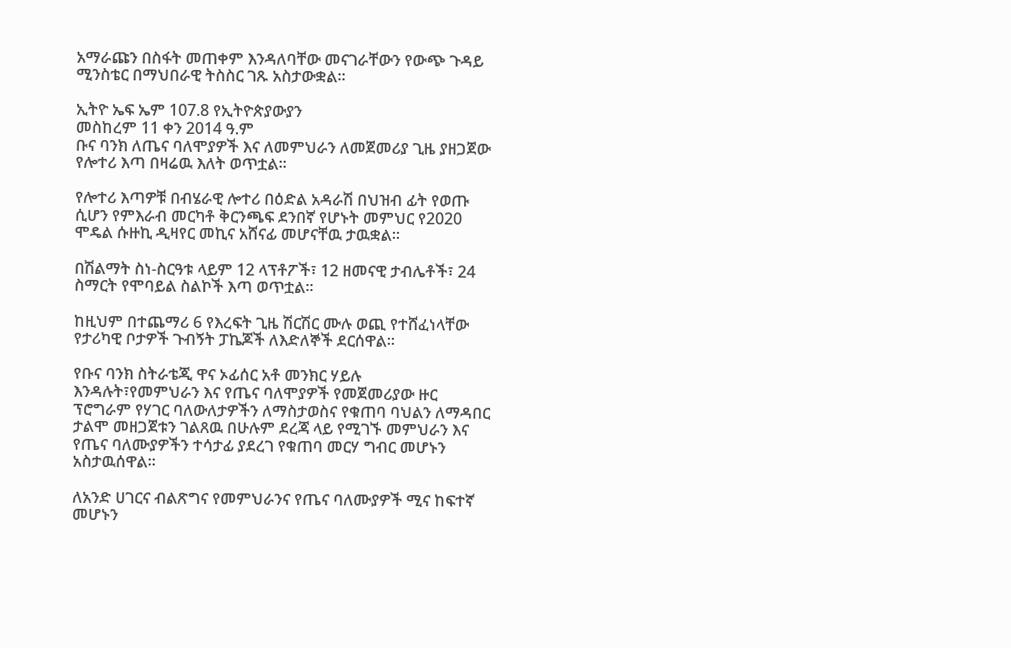አማራጩን በስፋት መጠቀም እንዳለባቸው መናገራቸውን የውጭ ጉዳይ ሚንስቴር በማህበራዊ ትስስር ገጹ አስታውቋል።

ኢትዮ ኤፍ ኤም 107.8 የኢትዮጵያውያን
መስከረም 11 ቀን 2014 ዓ.ም
ቡና ባንክ ለጤና ባለሞያዎች እና ለመምህራን ለመጀመሪያ ጊዜ ያዘጋጀው የሎተሪ እጣ በዛሬዉ እለት ወጥቷል፡፡

የሎተሪ እጣዎቹ በብሄራዊ ሎተሪ በዕድል አዳራሽ በህዝብ ፊት የወጡ ሲሆን የምእራብ መርካቶ ቅርንጫፍ ደንበኛ የሆኑት መምህር የ2020 ሞዴል ሱዙኪ ዲዛየር መኪና አሸናፊ መሆናቸዉ ታዉቋል፡፡

በሽልማት ስነ-ስርዓቱ ላይም 12 ላፕቶፖች፣ 12 ዘመናዊ ታብሌቶች፣ 24 ስማርት የሞባይል ስልኮች እጣ ወጥቷል፡፡

ከዚህም በተጨማሪ 6 የእረፍት ጊዜ ሽርሽር ሙሉ ወጪ የተሸፈነላቸው የታሪካዊ ቦታዎች ጉብኝት ፓኬጆች ለእድለኞች ደርሰዋል፡፡

የቡና ባንክ ስትራቴጂ ዋና ኦፊሰር አቶ መንክር ሃይሉ እንዳሉት፣የመምህራን እና የጤና ባለሞያዎች የመጀመሪያው ዙር ፕሮግራም የሃገር ባለውለታዎችን ለማስታወስና የቁጠባ ባህልን ለማዳበር ታልሞ መዘጋጀቱን ገልጸዉ በሁሉም ደረጃ ላይ የሚገኙ መምህራን እና የጤና ባለሙያዎችን ተሳታፊ ያደረገ የቁጠባ መርሃ ግብር መሆኑን አስታዉሰዋል፡፡

ለአንድ ሀገርና ብልጽግና የመምህራንና የጤና ባለሙያዎች ሚና ከፍተኛ መሆኑን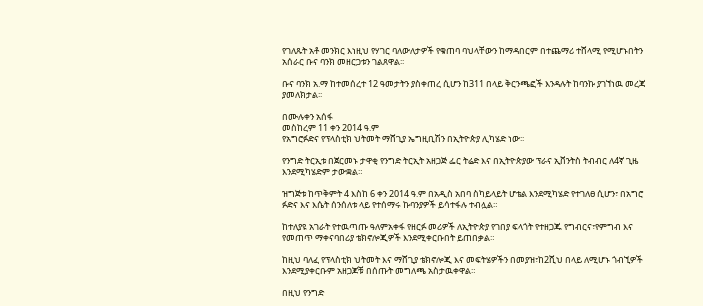የገለጹት አቶ መንክር እነዚህ የሃገር ባለውለታዎች የቁጠባ ባህላቸውን ከማዳበርም በተጨማሪ ተሸላሚ የሚሆኑበትን አሰራር ቡና ባንክ መዘርጋቱን ገልጸዋል፡፡

ቡና ባንክ አ.ማ ከተመሰረተ 12 ዓመታትን ያስቀጠረ ሲሆን ከ311 በላይ ቅርንጫፎች እንዳሉት ከባንኩ ያገኘነዉ መረጃ ያመለክታል፡፡

በሙሉቀን አሰፋ
መስከረም 11 ቀን 2014 ዓ.ም
የአግሮፉድና የፕላስቲክ ህትመት ማሸጊያ ኤግዚቢሽን በኢትዮጵያ ሊካሄድ ነው፡፡

የንግድ ትርኢቱ በጀርመኑ ታዋቂ የንግድ ትርኢት አዘጋጅ ፌር ትሬድ እና በኢትዮጵያው ፕራና ኢቨንትስ ትብብር ለ4ኛ ጊዜ እንደሚካሄድም ታውቋል።

ዝግጅቱ ከጥቅምት 4 እስከ 6 ቀን 2014 ዓ.ም በአዲስ አበባ ስካይላይት ሆቴል እንደሚካሄድ የተገለፀ ሲሆን፣ በአግሮ ፉድና እና እሴት ሰንሰለቱ ላይ የተሰማሩ ኩባንያዎች ይሳተፋሉ ተብሏል።

ከተለያዩ አገራት የተዉጣጡ ዓለምአቀፋ የዘርፉ መሪዎች ለኢትዮጵያ የገበያ ፍላጎት የተዘጋጁ የግብርና፣የምግብ እና የመጠጥ ማቀናባበሪያ ቴክኖሎጂዎች እንደሚቀርቡበት ይጠበቃል።

ከዚህ ባለፈ የፕላስቲክ ህትመት እና ማሸጊያ ቴክኖሎጂ እና መፍትሄዎችን በመያዝ፣ከ2ሺህ በላይ ለሚሆኑ ጎብኚዎች እንደሚያቀርቡም አዘጋጆቹ በሰጡት መግለጫ አስታዉቀዋል።

በዚህ የንግድ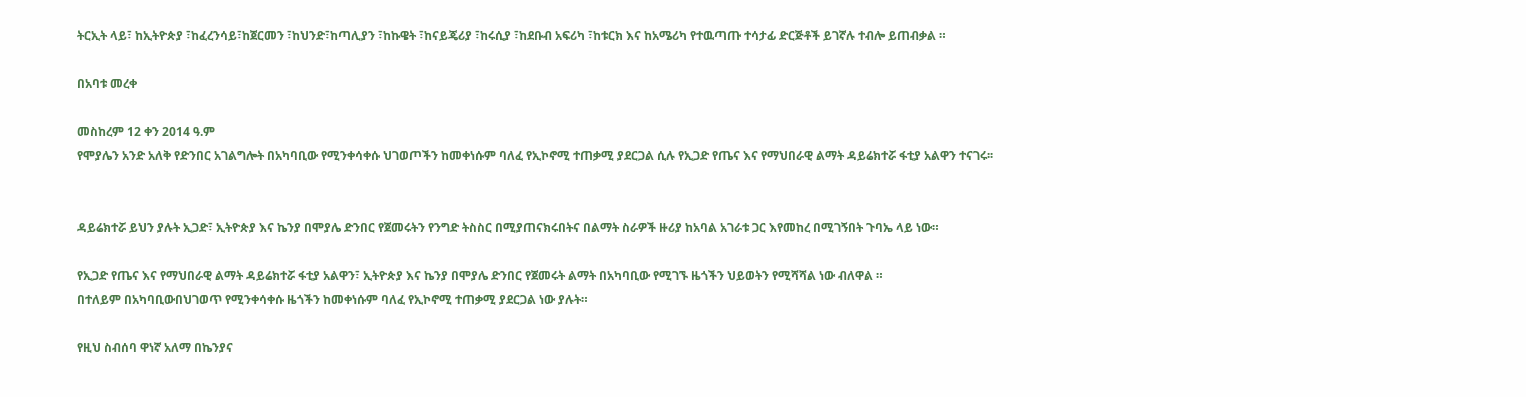ትርኢት ላይ፣ ከኢትዮጵያ ፣ከፈረንሳይ፣ከጀርመን ፣ከህንድ፣ከጣሊያን ፣ከኩዌት ፣ከናይጄሪያ ፣ከሩሲያ ፣ከደቡብ አፍሪካ ፣ከቱርክ እና ከአሜሪካ የተዉጣጡ ተሳታፊ ድርጅቶች ይገኛሉ ተብሎ ይጠብቃል ።

በአባቱ መረቀ

መስከረም 12 ቀን 2014 ዓ.ም
የሞያሌን አንድ አለቅ የድንበር አገልግሎት በአካባቢው የሚንቀሳቀሱ ህገወጦችን ከመቀነሱም ባለፈ የኢኮኖሚ ተጠቃሚ ያደርጋል ሲሉ የኢጋድ የጤና እና የማህበራዊ ልማት ዳይሬክተሯ ፋቲያ አልዋን ተናገሩ፡፡


ዳይሬክተሯ ይህን ያሉት ኢጋድ፣ ኢትዮጵያ እና ኬንያ በሞያሌ ድንበር የጀመሩትን የንግድ ትስስር በሚያጠናክሩበትና በልማት ስራዎች ዙሪያ ከአባል አገራቱ ጋር እየመከረ በሚገኝበት ጉባኤ ላይ ነው።

የኢጋድ የጤና እና የማህበራዊ ልማት ዳይሬክተሯ ፋቲያ አልዋን፣ ኢትዮጵያ እና ኬንያ በሞያሌ ድንበር የጀመሩት ልማት በአካባቢው የሚገኙ ዜጎችን ህይወትን የሚሻሻል ነው ብለዋል ።
በተለይም በአካባቢውበህገወጥ የሚንቀሳቀሱ ዜጎችን ከመቀነሱም ባለፈ የኢኮኖሚ ተጠቃሚ ያደርጋል ነው ያሉት።

የዚህ ስብሰባ ዋነኛ አለማ በኬንያና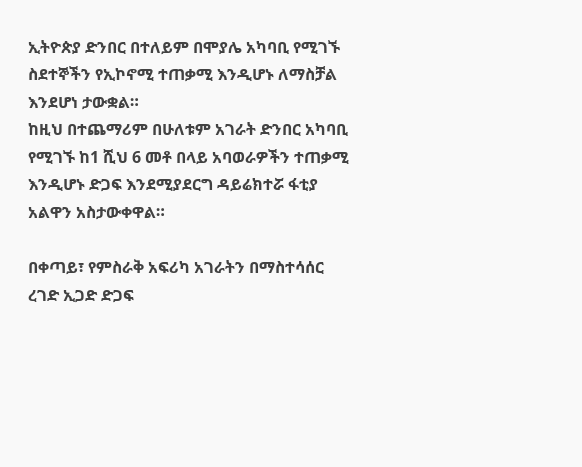ኢትዮጵያ ድንበር በተለይም በሞያሌ አካባቢ የሚገኙ ስደተኞችን የኢኮኖሚ ተጠቃሚ እንዲሆኑ ለማስቻል እንደሆነ ታውቋል።
ከዚህ በተጨማሪም በሁለቱም አገራት ድንበር አካባቢ የሚገኙ ከ1 ሺህ 6 መቶ በላይ አባወራዎችን ተጠቃሚ እንዲሆኑ ድጋፍ እንደሚያደርግ ዳይሬክተሯ ፋቲያ አልዋን አስታውቀዋል።

በቀጣይ፣ የምስራቅ አፍሪካ አገራትን በማስተሳሰር ረገድ ኢጋድ ድጋፍ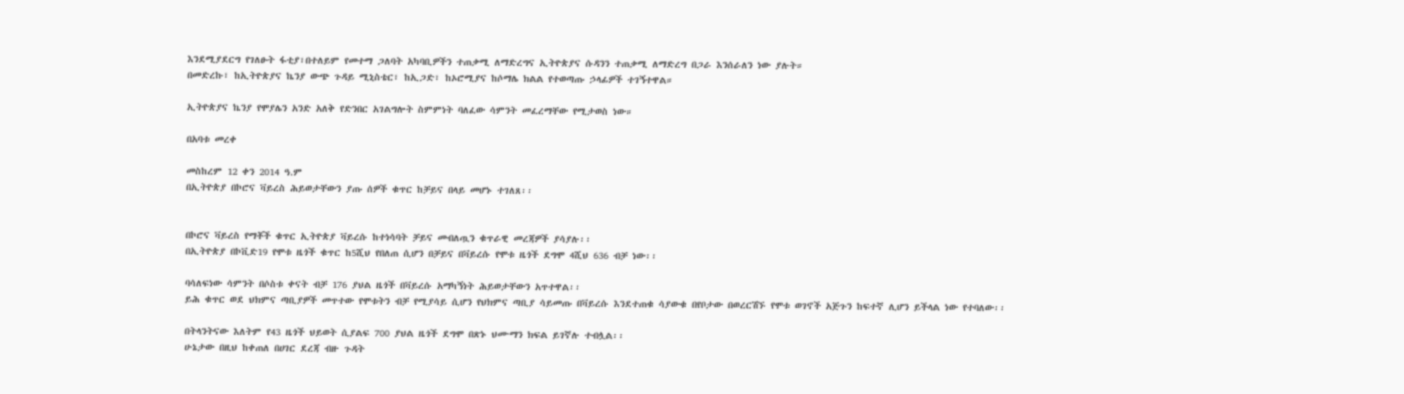እንደሚያደርግ የገለፁት ፋቲያ፣በተለይም የመተማ ጋለባት አካባቢዎችን ተጠቃሚ ለማድረግና ኢትዮጵያና ሱዳንን ተጠቃሚ ለማድረግ በጋራ እንሰራለን ነው ያሉት።
በመድረኩ፣ ከኢትዮጵያና ኬንያ ውጭ ጉዳይ ሚኒስቴር፣ ከኢጋድ፣ ከኦሮሚያና ከሶማሌ ክልል የተወጣጡ ኃላፊዎች ተገኝተዋል።

ኢትዮጵያና ኬንያ የሞያሌን አንድ አለቅ የድንበር አገልግሎት ስምምነት ባለፈው ሳምንት መፈረማቸው የሚታወስ ነው።

በአባቱ መረቀ

መስከረም 12 ቀን 2014 ዓ.ም
በኢትዮጵያ በኮሮና ቫይረስ ሕይወታቸውን ያጡ ሰዎች ቁጥር ከቻይና በላይ መሆኑ ተገለጸ፡፡


በኮሮና ቫይረስ የማቾች ቁጥር ኢትዮጵያ ቫይረሱ ከተነሳባት ቻይና መብለጧን ቁጥራዊ መረጃዎች ያሳያሉ፡፡
በኢትዮጵያ በኮቪድ19 የሞቱ ዜጎች ቁጥር ከ5ሺህ የበለጠ ሲሆን በቻይና በቫይረሱ የሞቱ ዜጎች ደግሞ 4ሺህ 636 ብቻ ነው፡፡

ባሳለፍነው ሳምንት በሶስቱ ቀናት ብቻ 176 ያህል ዜጎች በቫይረሱ አማካኝነት ሕይወታቸውን አጥተዋል፡፡
ይሕ ቁጥር ወደ ህክምና ጣቢያዎች መጥተው የሞቱትን ብቻ የሚያሳይ ሲሆን የህክምና ጣቢያ ሳይመጡ በቫይረሱ እንደተጠቁ ሳያውቁ በየቦታው በወረርሽኙ የሞቱ ወገኖች አጅጉን ከፍተኛ ሊሆን ይችላል ነው የተባለው፡፡

በትላንትናው እለትም የ43 ዜጎች ህይወት ሲያልፍ 700 ያህል ዜጎች ደግሞ በጽኑ ህሙማን ክፍል ይገኛሉ ተብሏል፡፡
ሁኔታው በዚህ ከቀጠለ በሀገር ደረጃ ብዙ ጉዳት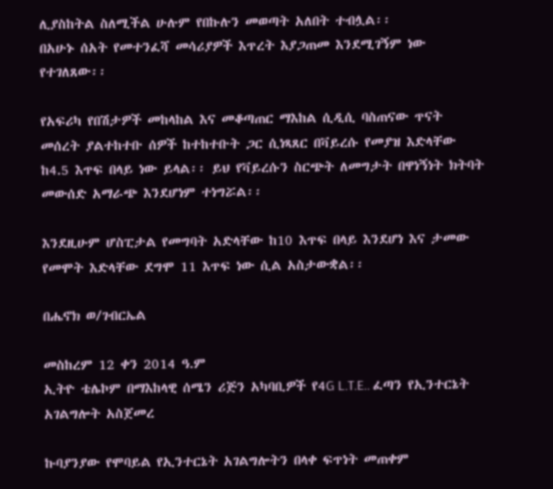ሊያስከትል ስለሚችል ሁሉም የበኩሉን መወጣት አለበት ተብሏል፡፡
በአሁኑ ሰአት የመተንፈሻ መሳሪያዎች እጥረት እያጋጠመ እንደሚገኝም ነው የተገለጸው፡፡

የአፍሪካ የበሽታዎች መከላከል እና መቆጣጠር ማእከል ሲዲሲ ባስጠናው ጥናት መሰረት ያልተከተቡ ሰዎች ከተከተቡት ጋር ሲነጻጸር በቫይረሱ የመያዝ እድላቸው ከ4.5 እጥፍ በላይ ነው ይላል፡፡ ይህ የቫይረሱን ስርጭት ለመግታት በዋነኝነት ክትባት መውሰድ አማራጭ እንደሆነም ተነግሯል፡፡

እንደዚሁም ሆስፒታል የመግባት አድላቸው ከ10 እጥፍ በላይ እንደሆነ እና ታመው የመሞት እድላቸው ደግሞ 11 እጥፍ ነው ሲል አስታውቋል፡፡

በሔኖክ ወ/ገብርኤል

መስከረም 12 ቀን 2014 ዓ.ም
ኢትዮ ቴሌኮም በማእከላዊ ሰሜን ሪጅን አካባቢዎች የ4G L.T.E.. ፈጣን የኢንተርኔት አገልግሎት አስጀመረ

ኩባያንያው የሞባይል የኢንተርኔት አገልግሎትን በላቀ ፍጥነት መጠቀም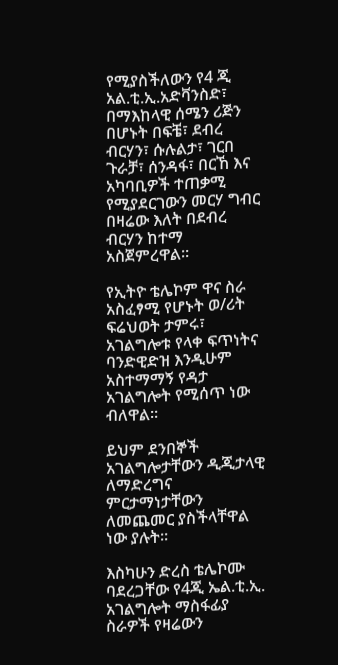የሚያስችለውን የ4 ጂ አል.ቲ.ኢ.አድቫንስድ፣ በማእከላዊ ሰሜን ሪጅን በሆኑት በፍቼ፣ ደብረ ብርሃን፣ ሱሉልታ፣ ገርበ ጉራቻ፣ ሰንዳፋ፣ በርኸ እና አካባቢዎች ተጠቃሚ የሚያደርገውን መርሃ ግብር በዛሬው እለት በደብረ ብርሃን ከተማ አስጀምረዋል።

የኢትዮ ቴሌኮም ዋና ስራ አስፈፃሚ የሆኑት ወ/ሪት ፍሬህወት ታምሩ፣ አገልግሎቱ የላቀ ፍጥነትና ባንድዊድዝ እንዲሁም አስተማማኝ የዳታ አገልግሎት የሚሰጥ ነው ብለዋል።

ይህም ደንበኞች አገልግሎታቸውን ዲጂታላዊ ለማድረግና ምርታማነታቸውን ለመጨመር ያስችላቸዋል ነው ያሉት።

እስካሁን ድረስ ቴሌኮሙ ባደረጋቸው የ4ጂ ኤል.ቲ.ኢ. አገልግሎት ማስፋፊያ ስራዎች የዛሬውን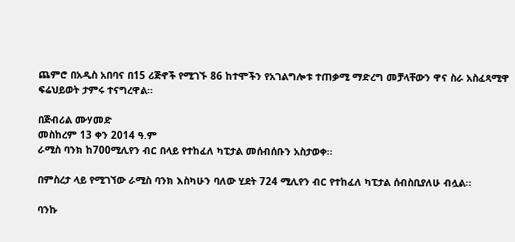ጨምሮ በአዲስ አበባና በ15 ሪጅኖች የሚገኙ 86 ከተሞችን የአገልግሎቱ ተጠቃሚ ማድረግ መቻላቸውን ዋና ስራ አስፈጻሚዋ ፍሬህይወት ታምሩ ተናግረዋል።

በጅብሪል ሙሃመድ
መስከረም 13 ቀን 2014 ዓ.ም
ራሚስ ባንክ ከ700ሚሊየን ብር በላይ የተከፈለ ካፒታል መሰብሰቡን አስታወቀ፡፡

በምስረታ ላይ የሚገኘው ራሚስ ባንክ እስካሁን ባለው ሂደት 724 ሚሊየን ብር የተከፈለ ካፒታል ሰብስቢያለሁ ብሏል፡፡

ባንኩ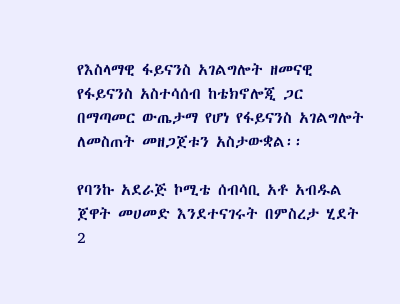የእስላማዊ ፋይናንስ አገልግሎት ዘመናዊ የፋይናንስ አስተሳሰብ ከቴክኖሎጂ ጋር በማጣመር ውጤታማ የሆነ የፋይናንስ አገልግሎት ለመስጠት መዘጋጀቱን አስታውቋል፡፡

የባንኩ አደራጅ ኮሚቴ ሰብሳቢ አቶ አብዱል ጀዋት መሀመድ እንደተናገሩት በምስረታ ሂደት 2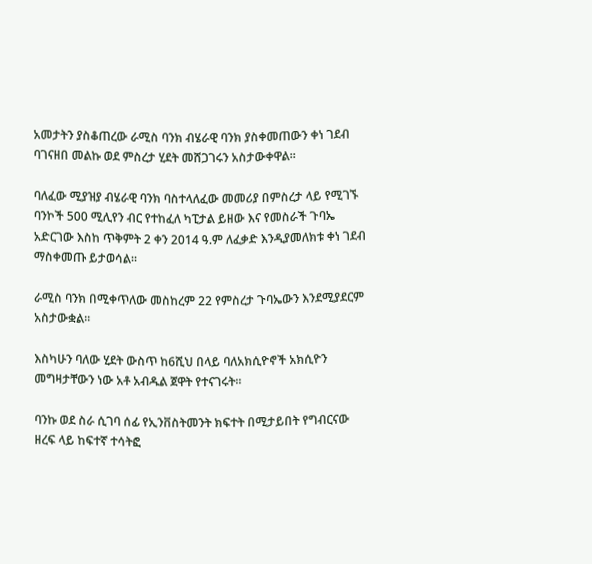አመታትን ያስቆጠረው ራሚስ ባንክ ብሄራዊ ባንክ ያስቀመጠውን ቀነ ገደብ ባገናዘበ መልኩ ወደ ምስረታ ሂደት መሸጋገሩን አስታውቀዋል፡፡

ባለፈው ሚያዝያ ብሄራዊ ባንክ ባስተላለፈው መመሪያ በምስረታ ላይ የሚገኙ ባንኮች 500 ሚሊየን ብር የተከፈለ ካፒታል ይዘው እና የመስራች ጉባኤ አድርገው እስከ ጥቅምት 2 ቀን 2014 ዓ.ም ለፈቃድ እንዲያመለክቱ ቀነ ገደብ ማስቀመጡ ይታወሳል።

ራሚስ ባንክ በሚቀጥለው መስከረም 22 የምስረታ ጉባኤውን እንደሚያደርም አስታውቋል፡፡

እስካሁን ባለው ሂደት ውስጥ ከ6ሺህ በላይ ባለአክሲዮኖች አክሲዮን መግዛታቸውን ነው አቶ አብዱል ጀዋት የተናገሩት፡፡

ባንኩ ወደ ስራ ሲገባ ሰፊ የኢንቨስትመንት ክፍተት በሚታይበት የግብርናው ዘረፍ ላይ ከፍተኛ ተሳትፎ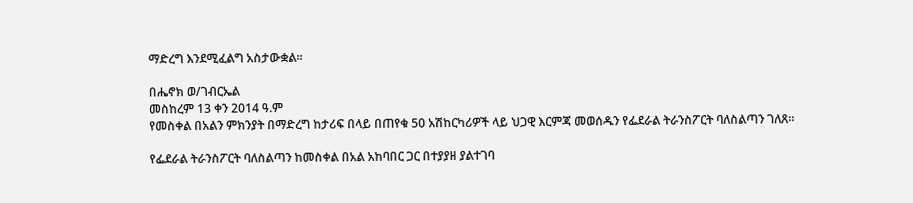ማድረግ እንደሚፈልግ አስታውቋል፡፡

በሔኖክ ወ/ገብርኤል
መስከረም 13 ቀን 2014 ዓ.ም
የመስቀል በአልን ምክንያት በማድረግ ከታሪፍ በላይ በጠየቁ 50 አሽከርካሪዎች ላይ ህጋዊ እርምጃ መወሰዱን የፌደራል ትራንስፖርት ባለስልጣን ገለጸ፡፡

የፌደራል ትራንስፖርት ባለስልጣን ከመስቀል በአል አከባበር ጋር በተያያዘ ያልተገባ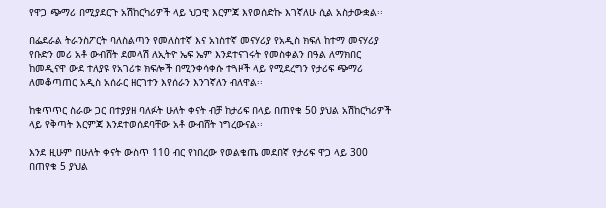የዋጋ ጭማሪ በሚያደርጉ አሽከርካሪዎች ላይ ህጋዊ እርምጃ እየወሰድኩ እገኛለሁ ሲል አስታውቋል፡፡

በፌደራል ትራንስፖርት ባለስልጣን የመለስተኛ እና አነስተኛ መናሃሪያ የአዲስ ክፍለ ከተማ መናሃሪያ የቡድን መሪ አቶ ውብሸት ደመላሽ ለኢትዮ ኤፍ ኤም እንደተናገሩት የመስቀልን በዓል ለማክበር ከመዲናዋ ውደ ተለያዩ የአገሪቱ ክፍሎች በሚንቀሳቀሱ ተጓዞች ላይ የሚደረግን የታሪፍ ጭማሪ ለመቆጣጠር አዲስ አሰራር ዘርገተን እየሰራን እንገኛለን ብለዋል፡፡

ከቁጥጥር ስራው ጋር በተያያዘ ባለፉት ሁለት ቀናት ብቻ ከታሪፍ በላይ በጠየቁ 50 ያህል አሽከርካሪዎች ላይ የቅጣት እርምጃ እንደተወሰደባቸው አቶ ውብሸት ነግረውናል፡፡

እንደ ዚሁም በሁለት ቀናት ውስጥ 110 ብር የነበረው የወልቄጤ መደበኛ የታሪፍ ዋጋ ላይ 300 በጠየቁ 5 ያህል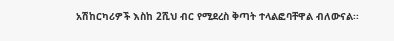አሽከርካሪዎች እስከ 2ሺህ ብር የሚደረስ ቅጣት ተላልፎባቸዋል ብለውናል፡፡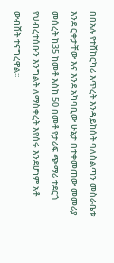በበአሉ የተሸከርካሪ እጥረት እንዳይከሰት ባለስልጣን መስራቤቱ እንደ ርቀታቸው እና እንደ አካባቢው ሁኔታ በተቀመጠው መመሪያ መሰረት ከ35 ከመቶ እስከ 50 በመቶ የታሪፍ ጭማሪ ተደርጎ የህብረተሰቡን እንግልት ለማስቀረት እየሰሩ እንደሆነም አቶ ውብሸት ተናግረዋል፡፡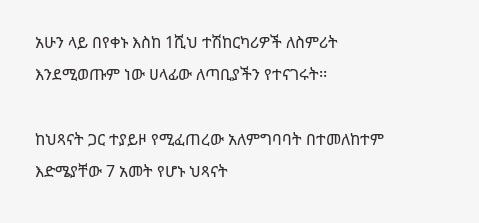አሁን ላይ በየቀኑ እስከ 1ሺህ ተሽከርካሪዎች ለስምሪት እንደሚወጡም ነው ሀላፊው ለጣቢያችን የተናገሩት፡፡

ከህጻናት ጋር ተያይዞ የሚፈጠረው አለምግባባት በተመለከተም እድሜያቸው 7 አመት የሆኑ ህጻናት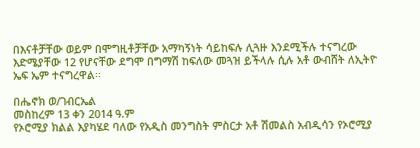በእናቶቻቸው ወይም በሞግዚቶቻቸው አማካኝነት ሳይከፍሉ ሊጓዙ እንደሚችሉ ተናግረው እድሜያቸው 12 የሆናቸው ደግሞ በግማሽ ከፍለው መጓዝ ይችላሉ ሲሉ አቶ ውብሸት ለኢትዮ ኤፍ ኤም ተናግረዋል፡፡

በሔኖክ ወ/ገብርኤል
መስከረም 13 ቀን 2014 ዓ.ም
የኦሮሚያ ክልል እያካሄደ ባለው የአዲስ መንግስት ምስርታ አቶ ሽመልስ አብዲሳን የኦሮሚያ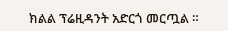ክልል ፕሬዚዳንት አድርጎ መርጧል ።